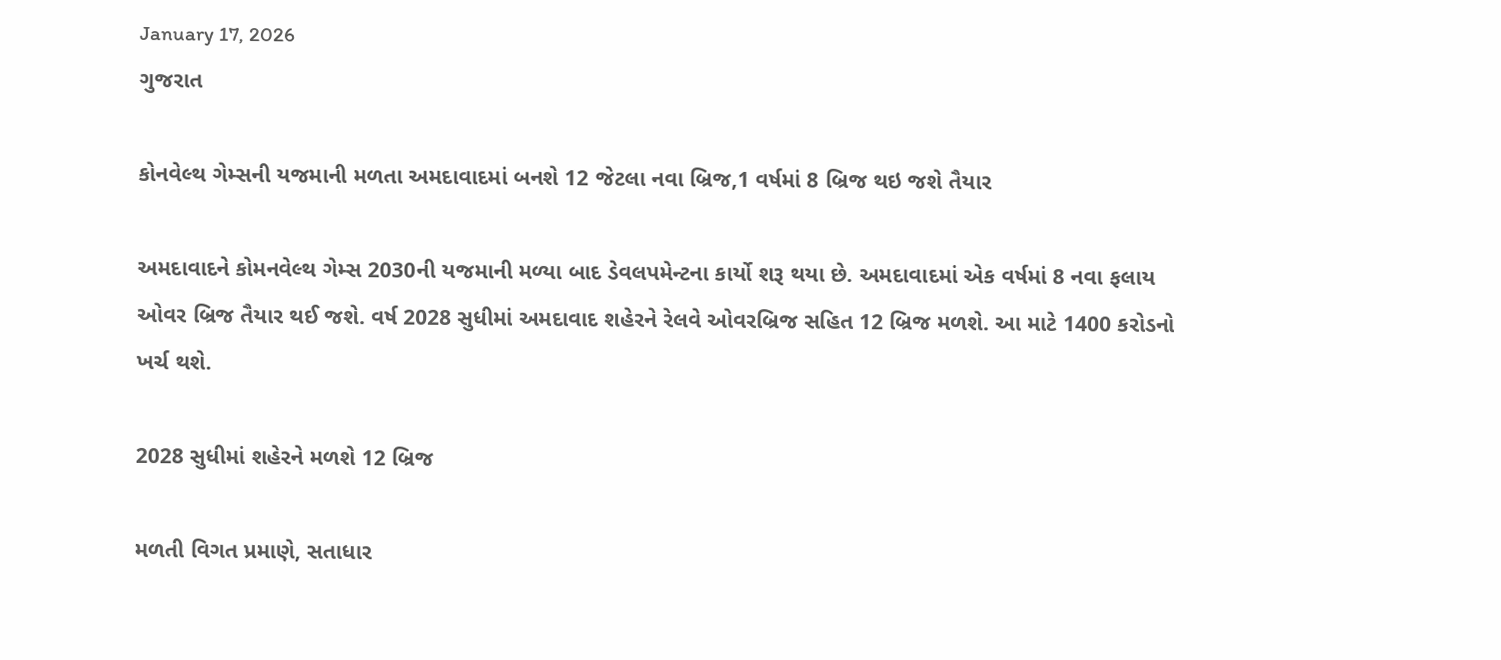January 17, 2026
ગુજરાત

કોનવેલ્થ ગેમ્સની યજમાની મળતા અમદાવાદમાં બનશે 12 જેટલા નવા બ્રિજ,1 વર્ષમાં 8 બ્રિજ થઇ જશે તૈયાર

અમદાવાદને કોમનવેલ્થ ગેમ્સ 2030ની યજમાની મળ્યા બાદ ડેવલપમેન્ટના કાર્યો શરૂ થયા છે. અમદાવાદમાં એક વર્ષમાં 8 નવા ફલાય ઓવર બ્રિજ તૈયાર થઈ જશે. વર્ષ 2028 સુધીમાં અમદાવાદ શહેરને રેલવે ઓવરબ્રિજ સહિત 12 બ્રિજ મળશે. આ માટે 1400 કરોડનો ખર્ચ થશે.

2028 સુધીમાં શહેરને મળશે 12 બ્રિજ

મળતી વિગત પ્રમાણે, સતાધાર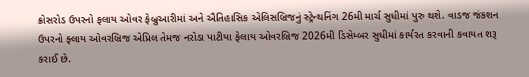ક્રોસરોડ ઉપરનો ફલાય ઓવર ફેબ્રુઆરીમાં અને ઐતિહાસિક એલિસબ્રિજનું સ્ટ્રેન્થનિંગ 26મી માર્ચ સુધીમાં પુરુ થશે. વાડજ જંકશન ઉપરનો ફ્લાય ઓવરબ્રિજ એપ્રિલ તેમજ નરોડા પાટીયા ફેલાય ઓવરબ્રિજ 2026મી ડિસેમ્બર સુધીમાં કાર્યરત કરવાની કવાયત શરૂ કરાઈ છે.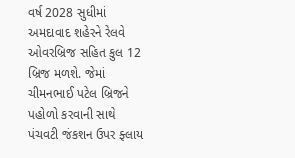વર્ષ 2028 સુધીમાં અમદાવાદ શહેરને રેલવે ઓવરબ્રિજ સહિત કુલ 12 બ્રિજ મળશે. જેમાં ચીમનભાઈ પટેલ બ્રિજને પહોળો કરવાની સાથે પંચવટી જંકશન ઉપર ફ્લાય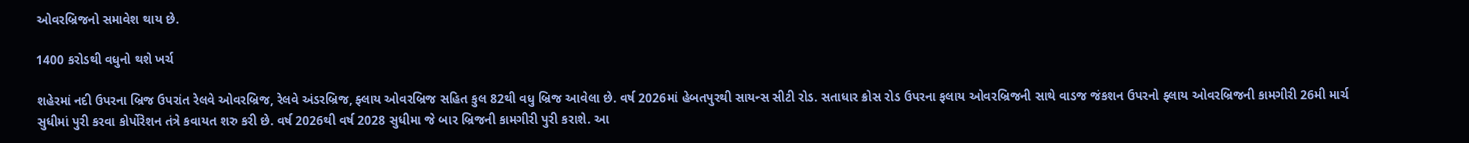ઓવરબ્રિજનો સમાવેશ થાય છે.

1400 કરોડથી વધુનો થશે ખર્ચ

શહેરમાં નદી ઉપરના બ્રિજ ઉપરાંત રેલવે ઓવરબ્રિજ, રેલવે અંડરબ્રિજ, ફ્લાય ઓવરબ્રિજ સહિત કુલ 82થી વધુ બ્રિજ આવેલા છે. વર્ષ 2026માં હેબતપુરથી સાયન્સ સીટી રોડ. સતાધાર ક્રોસ રોડ ઉપરના ફલાય ઓવરબ્રિજની સાથે વાડજ જંકશન ઉપરનો ફ્લાય ઓવરબ્રિજની કામગીરી 26મી માર્ચ સુધીમાં પુરી કરવા કોર્પોરેશન તંત્રે કવાયત શરુ કરી છે. વર્ષ 2026થી વર્ષ 2028 સુધીમા જે બાર બ્રિજની કામગીરી પુરી કરાશે. આ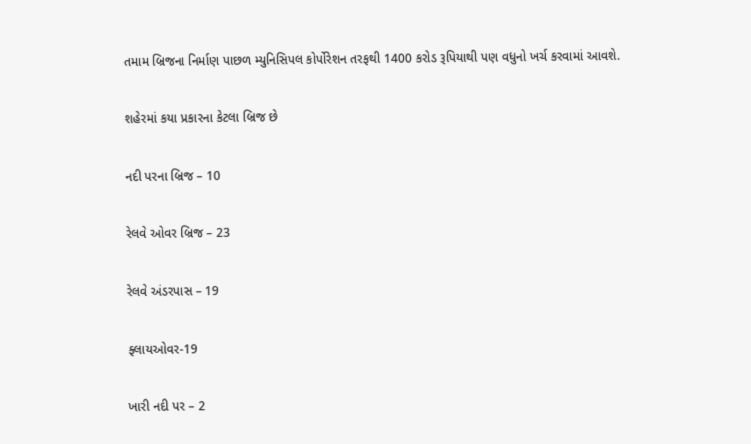તમામ બ્રિજના નિર્માણ પાછળ મ્યુનિસિપલ કોર્પોરેશન તરફથી 1400 કરોડ રૂપિયાથી પણ વધુનો ખર્ચ કરવામાં આવશે.

શહેરમાં કયા પ્રકારના કેટલા બ્રિજ છે

નદી પરના બ્રિજ – 10

રેલવે ઓવર બ્રિજ – 23

રેલવે અંડરપાસ – 19

ફ્લાયઓવર-19

ખારી નદી પર – 2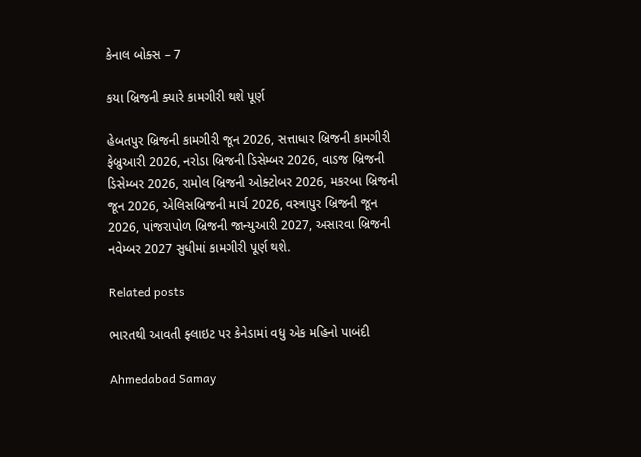કેનાલ બોક્સ – 7

કયા બ્રિજની ક્યારે કામગીરી થશે પૂર્ણ

હેબતપુર બ્રિજની કામગીરી જૂન 2026, સત્તાધાર બ્રિજની કામગીરી ફેબ્રુઆરી 2026, નરોડા બ્રિજની ડિસેમ્બર 2026, વાડજ બ્રિજની ડિસેમ્બર 2026, રામોલ બ્રિજની ઓક્ટોબર 2026, મકરબા બ્રિજની જૂન 2026, એલિસબ્રિજની માર્ચ 2026, વસ્ત્રાપુર બ્રિજની જૂન 2026, પાંજરાપોળ બ્રિજની જાન્યુઆરી 2027, અસારવા બ્રિજની નવેમ્બર 2027 સુધીમાં કામગીરી પૂર્ણ થશે.

Related posts

ભારતથી આવતી ફ્લાઇટ પર કેનેડામાં વધુ એક મહિનો પાબંદી

Ahmedabad Samay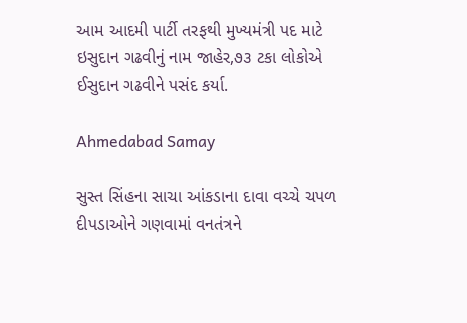આમ આદમી પાર્ટી તરફથી મુખ્યમંત્રી પદ માટે ઇસુદાન ગઢવીનું નામ જાહેર,૭૩ ટકા લોકોએ ઈસુદાન ગઢવીને પસંદ કર્યા.

Ahmedabad Samay

સુસ્ત સિંહના સાચા આંકડાના દાવા વચ્ચે ચપળ દીપડાઓને ગણવામાં વનતંત્રને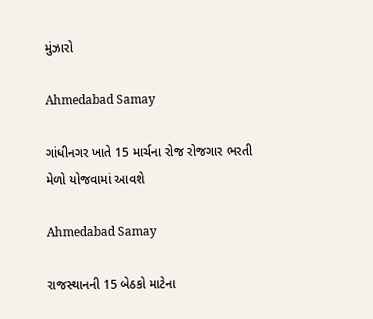મુંઝારો

Ahmedabad Samay

ગાંધીનગર ખાતે 15 માર્ચના રોજ રોજગાર ભરતી મેળો યોજવામાં આવશે

Ahmedabad Samay

રાજસ્થાનની 15 બેઠકો માટેના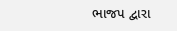ભાજપ દ્વારા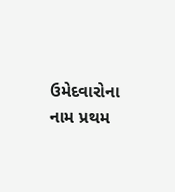ઉમેદવારોના નામ પ્રથમ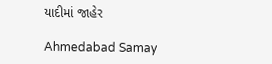યાદીમાં જાહેર

Ahmedabad Samay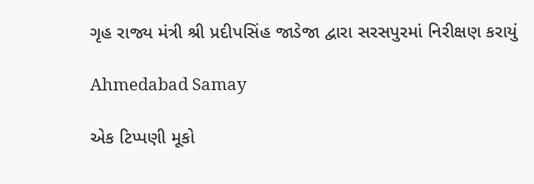ગૃહ રાજ્ય મંત્રી શ્રી પ્રદીપસિંહ જાડેજા દ્વારા સરસપુરમાં નિરીક્ષણ કરાયું

Ahmedabad Samay

એક ટિપ્પણી મૂકો